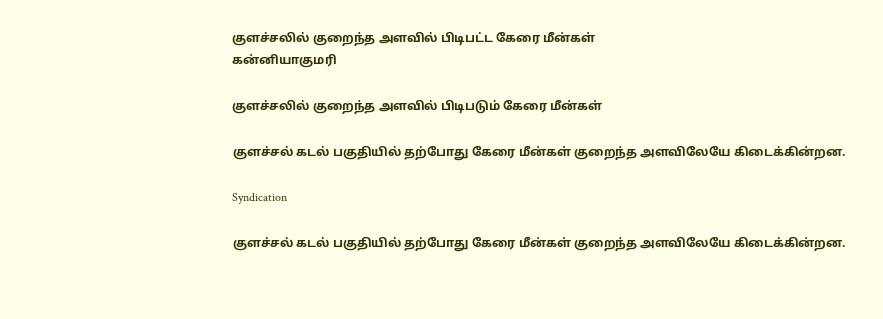குளச்சலில் குறைந்த அளவில் பிடிபட்ட கேரை மீன்கள்
கன்னியாகுமரி

குளச்சலில் குறைந்த அளவில் பிடிபடும் கேரை மீன்கள்

குளச்சல் கடல் பகுதியில் தற்போது கேரை மீன்கள் குறைந்த அளவிலேயே கிடைக்கின்றன.

Syndication

குளச்சல் கடல் பகுதியில் தற்போது கேரை மீன்கள் குறைந்த அளவிலேயே கிடைக்கின்றன.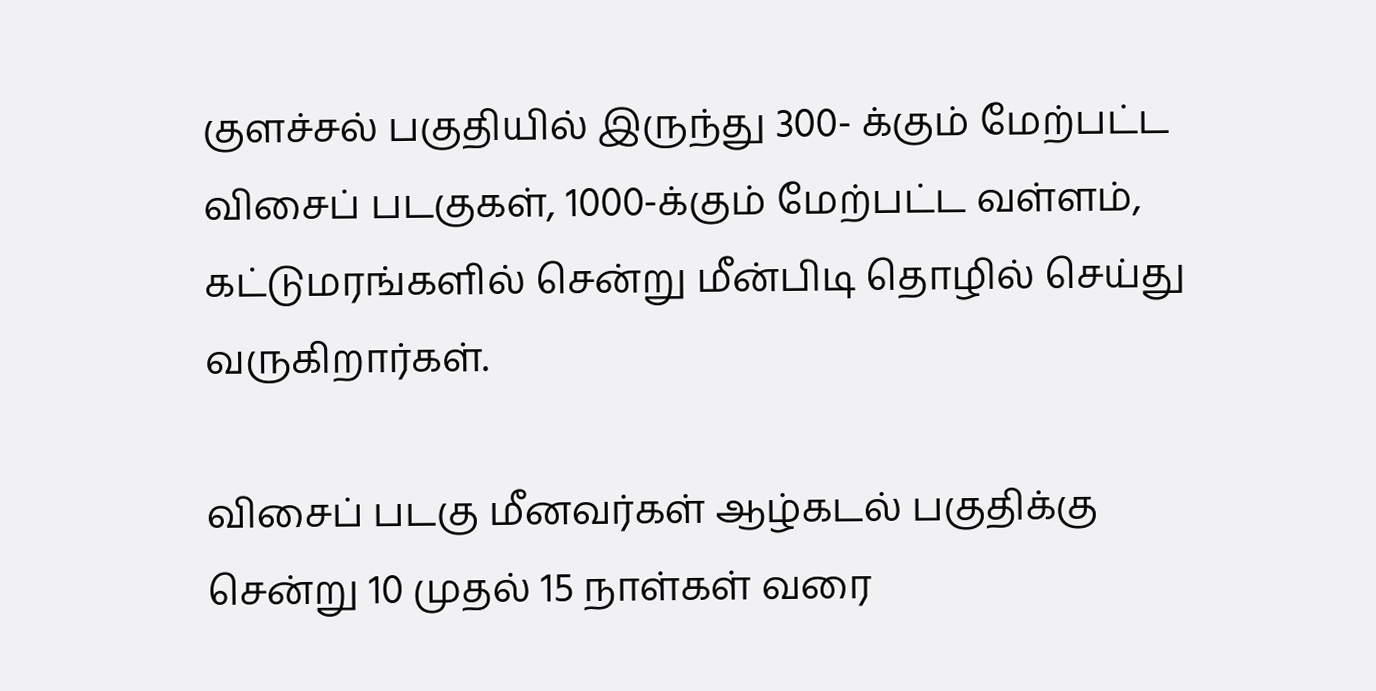குளச்சல் பகுதியில் இருந்து 300- க்கும் மேற்பட்ட விசைப் படகுகள், 1000-க்கும் மேற்பட்ட வள்ளம், கட்டுமரங்களில் சென்று மீன்பிடி தொழில் செய்து வருகிறார்கள்.

விசைப் படகு மீனவர்கள் ஆழ்கடல் பகுதிக்கு சென்று 10 முதல் 15 நாள்கள் வரை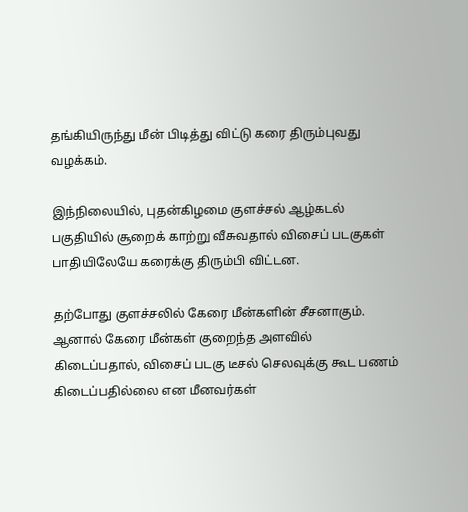தங்கியிருந்து மீன் பிடித்து விட்டு கரை திரும்புவது வழக்கம்.

இந்நிலையில், புதன்கிழமை குளச்சல் ஆழ்கடல் பகுதியில் சூறைக் காற்று வீசுவதால் விசைப் படகுகள் பாதியிலேயே கரைக்கு திரும்பி விட்டன.

தற்போது குளச்சலில் கேரை மீன்களின் சீசனாகும். ஆனால் கேரை மீன்கள் குறைந்த அளவில் கிடைப்பதால், விசைப் படகு டீசல் செலவுக்கு கூட பணம் கிடைப்பதில்லை என மீனவர்கள்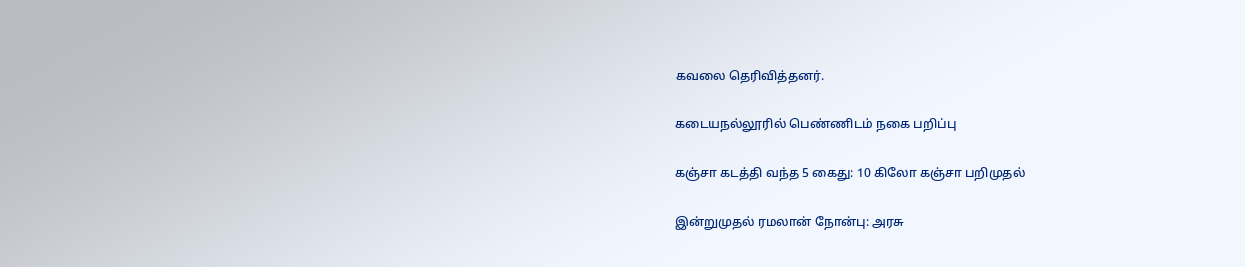கவலை தெரிவித்தனர்.

கடையநல்லூரில் பெண்ணிடம் நகை பறிப்பு

கஞ்சா கடத்தி வந்த 5 கைது: 10 கிலோ கஞ்சா பறிமுதல்

இன்றுமுதல் ரமலான் நோன்பு: அரசு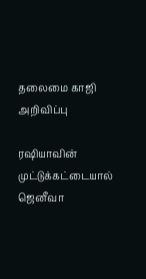தலைமை காஜி அறிவிப்பு

ரஷியாவின் முட்டுக்கட்டையால் ஜெனீவா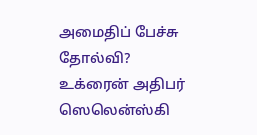அமைதிப் பேச்சு தோல்வி? உக்ரைன் அதிபர் ஸெலென்ஸ்கி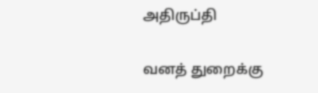அதிருப்தி

வனத் துறைக்கு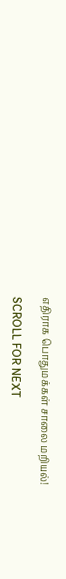எதிராக பொதுமக்கள் சாலை மறியல்!

SCROLL FOR NEXT